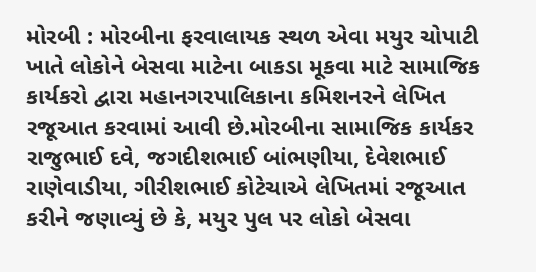મોરબી : મોરબીના ફરવાલાયક સ્થળ એવા મયુર ચોપાટી ખાતે લોકોને બેસવા માટેના બાકડા મૂકવા માટે સામાજિક કાર્યકરો દ્વારા મહાનગરપાલિકાના કમિશનરને લેખિત રજૂઆત કરવામાં આવી છે.મોરબીના સામાજિક કાર્યકર રાજુભાઈ દવે, જગદીશભાઈ બાંભણીયા, દેવેશભાઈ રાણેવાડીયા, ગીરીશભાઈ કોટેચાએ લેખિતમાં રજૂઆત કરીને જણાવ્યું છે કે, મયુર પુલ પર લોકો બેસવા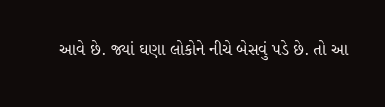આવે છે. જ્યાં ઘણા લોકોને નીચે બેસવું પડે છે. તો આ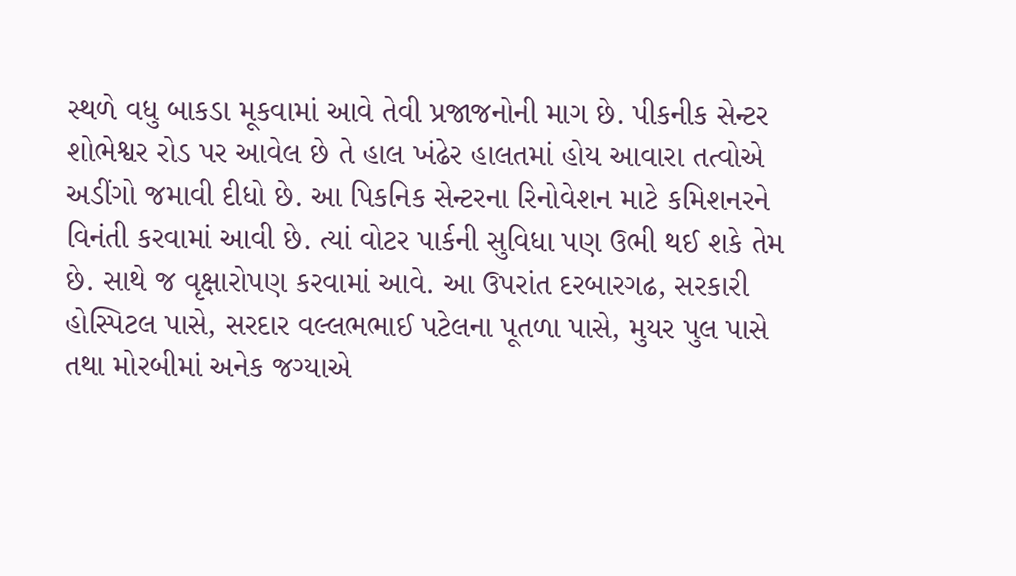સ્થળે વધુ બાકડા મૂકવામાં આવે તેવી પ્રજાજનોની માગ છે. પીકનીક સેન્ટર શોભેશ્વર રોડ પર આવેલ છે તે હાલ ખંઢેર હાલતમાં હોય આવારા તત્વોએ અડીંગો જમાવી દીધો છે. આ પિકનિક સેન્ટરના રિનોવેશન માટે કમિશનરને વિનંતી કરવામાં આવી છે. ત્યાં વોટર પાર્કની સુવિધા પણ ઉભી થઈ શકે તેમ છે. સાથે જ વૃક્ષારોપણ કરવામાં આવે. આ ઉપરાંત દરબારગઢ, સરકારી હોસ્પિટલ પાસે, સરદાર વલ્લભભાઈ પટેલના પૂતળા પાસે, મુયર પુલ પાસે તથા મોરબીમાં અનેક જગ્યાએ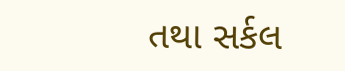તથા સર્કલ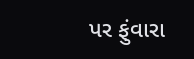પર ફુંવારા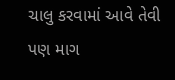ચાલુ કરવામાં આવે તેવી પણ માગ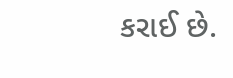કરાઈ છે.